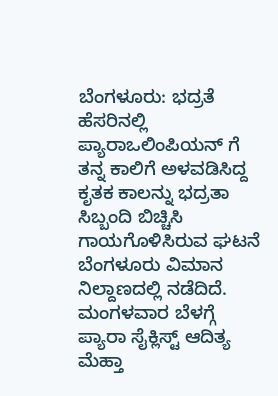ಬೆಂಗಳೂರು: ಭದ್ರತೆ ಹೆಸರಿನಲ್ಲಿ ಪ್ಯಾರಾಒಲಿಂಪಿಯನ್ ಗೆ ತನ್ನ ಕಾಲಿಗೆ ಅಳವಡಿಸಿದ್ದ ಕೃತಕ ಕಾಲನ್ನು ಭದ್ರತಾ ಸಿಬ್ಬಂದಿ ಬಿಚ್ಚಿಸಿ ಗಾಯಗೊಳಿಸಿರುವ ಘಟನೆ ಬೆಂಗಳೂರು ವಿಮಾನ ನಿಲ್ದಾಣದಲ್ಲಿ ನಡೆದಿದೆ.
ಮಂಗಳವಾರ ಬೆಳಗ್ಗೆ ಪ್ಯಾರಾ ಸೈಕ್ಲಿಸ್ಟ್ ಆದಿತ್ಯ ಮೆಹ್ತಾ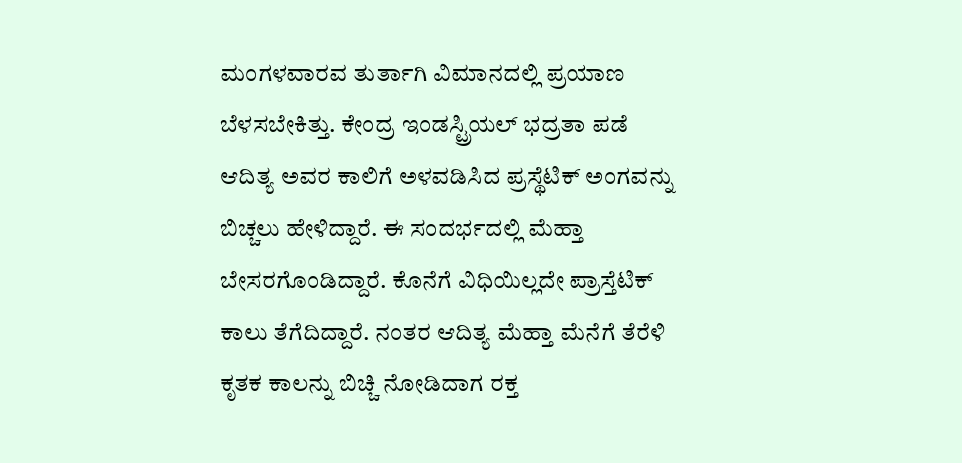ಮಂಗಳವಾರವ ತುರ್ತಾಗಿ ವಿಮಾನದಲ್ಲಿ ಪ್ರಯಾಣ ಬೆಳಸಬೇಕಿತ್ತು. ಕೇಂದ್ರ ಇಂಡಸ್ಟ್ರಿಯಲ್ ಭದ್ರತಾ ಪಡೆ ಆದಿತ್ಯ ಅವರ ಕಾಲಿಗೆ ಅಳವಡಿಸಿದ ಪ್ರಸ್ಥೆಟಿಕ್ ಅಂಗವನ್ನು ಬಿಚ್ಚಲು ಹೇಳಿದ್ದಾರೆ. ಈ ಸಂದರ್ಭದಲ್ಲಿ ಮೆಹ್ತಾ ಬೇಸರಗೊಂಡಿದ್ದಾರೆ. ಕೊನೆಗೆ ವಿಧಿಯಿಲ್ಲದೇ ಪ್ರಾಸ್ತೆಟಿಕ್ ಕಾಲು ತೆಗೆದಿದ್ದಾರೆ. ನಂತರ ಆದಿತ್ಯ ಮೆಹ್ತಾ ಮೆನೆಗೆ ತೆರೆಳಿ ಕೃತಕ ಕಾಲನ್ನು ಬಿಚ್ಚಿ ನೋಡಿದಾಗ ರಕ್ತ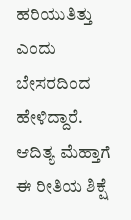ಹರಿಯುತಿತ್ತು ಎಂದು ಬೇಸರದಿಂದ ಹೇಳಿದ್ದಾರೆ.
ಆದಿತ್ಯ ಮೆಹ್ತಾಗೆ ಈ ರೀತಿಯ ಶಿಕ್ಷೆ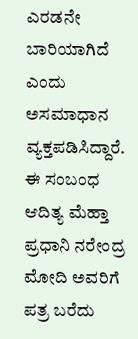ಎರಡನೇ ಬಾರಿಯಾಗಿದೆ ಎಂದು ಅಸಮಾಧಾನ ವ್ಯಕ್ತಪಡಿಸಿದ್ದಾರೆ. ಈ ಸಂಬಂಧ ಆದಿತ್ಯ ಮೆಹ್ತಾ ಪ್ರಧಾನಿ ನರೇಂದ್ರ ಮೋದಿ ಅವರಿಗೆ ಪತ್ರ ಬರೆದು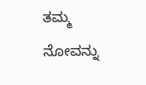ತಮ್ಮ ನೋವನ್ನು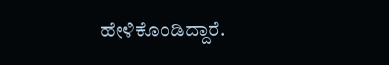ಹೇಳಿಕೊಂಡಿದ್ದಾರೆ.